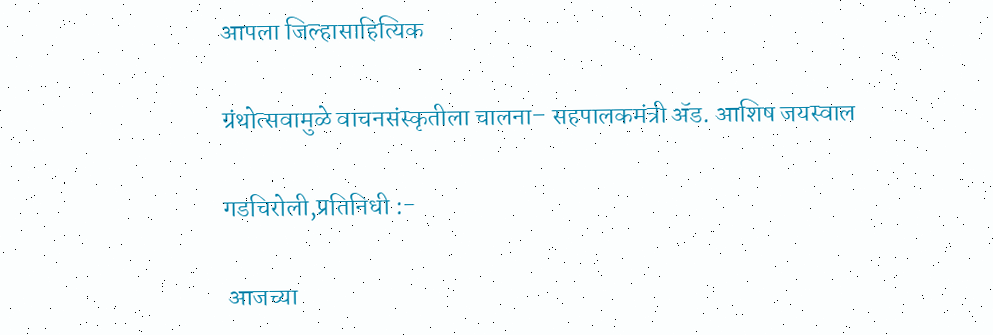आपला जिल्हासाहित्यिक

ग्रंथोत्सवामुळे वाचनसंस्कृतीला चालना– सहपालकमंत्री ॲड. आशिष जयस्वाल

गडचिरोली,प्रतिनिधी :-

 आजच्या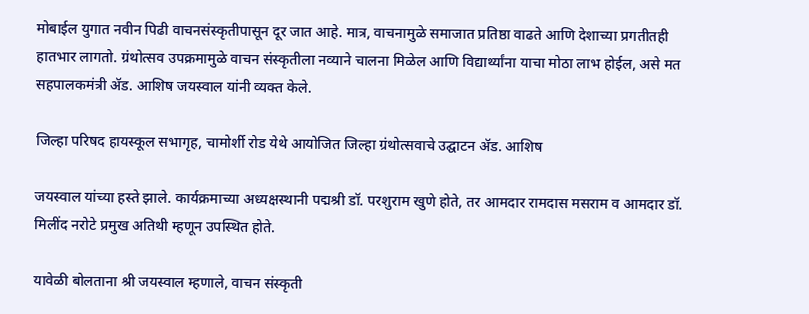मोबाईल युगात नवीन पिढी वाचनसंस्कृतीपासून दूर जात आहे. मात्र, वाचनामुळे समाजात प्रतिष्ठा वाढते आणि देशाच्या प्रगतीतही हातभार लागतो. ग्रंथोत्सव उपक्रमामुळे वाचन संस्कृतीला नव्याने चालना मिळेल आणि विद्यार्थ्यांना याचा मोठा लाभ होईल, असे मत सहपालकमंत्री ॲड. आशिष जयस्वाल यांनी व्यक्त केले.

जिल्हा परिषद हायस्कूल सभागृह, चामोर्शी रोड येथे आयोजित जिल्हा ग्रंथोत्सवाचे उद्घाटन ॲड. आशिष

जयस्वाल यांच्या हस्ते झाले. कार्यक्रमाच्या अध्यक्षस्थानी पद्मश्री डॉ. परशुराम खुणे होते, तर आमदार रामदास मसराम व आमदार डॉ. मिलींद नरोटे प्रमुख अतिथी म्हणून उपस्थित होते.

यावेळी बोलताना श्री जयस्वाल म्हणाले, वाचन संस्कृती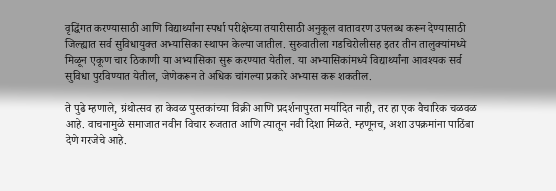वृद्धिंगत करण्यासाठी आणि विद्यार्थ्यांना स्पर्धा परीक्षेच्या तयारीसाठी अनुकूल वातावरण उपलब्ध करून देण्यासाठी जिल्ह्यात सर्व सुविधायुक्त अभ्यासिका स्थापन केल्या जातील. सुरुवातीला गडचिरोलीसह इतर तीन तालुक्यांमध्ये मिळून एकूण चार ठिकाणी या अभ्यासिका सुरू करण्यात येतील. या अभ्यासिकांमध्ये विद्यार्थ्यांना आवश्यक सर्व सुविधा पुरविण्यात येतील, जेणेकरून ते अधिक चांगल्या प्रकारे अभ्यास करू शकतील.

ते पुढे म्हणाले, ग्रंथोत्सव हा केवळ पुस्तकांच्या विक्री आणि प्रदर्शनापुरता मर्यादित नाही, तर हा एक वैचारिक चळवळ आहे. वाचनामुळे समाजात नवीन विचार रुजतात आणि त्यातून नवी दिशा मिळते. म्हणूनच, अशा उपक्रमांना पाठिंबा देणे गरजेचे आहे.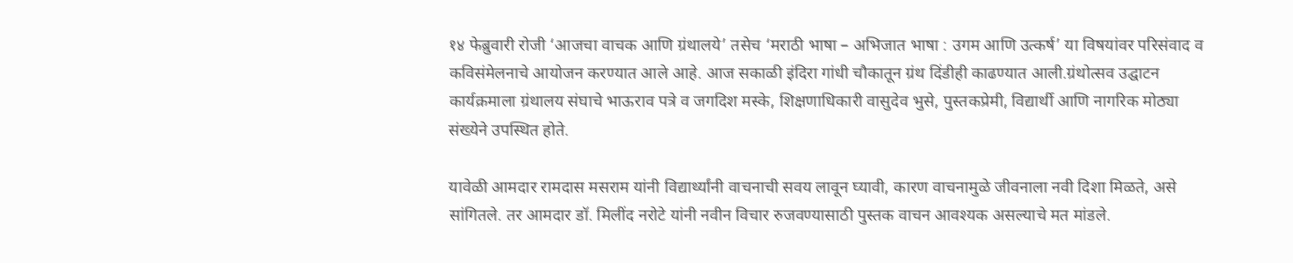१४ फेब्रुवारी रोजी ‘आजचा वाचक आणि ग्रंथालये’ तसेच ‘मराठी भाषा – अभिजात भाषा : उगम आणि उत्कर्ष’ या विषयांवर परिसंवाद व कविसंमेलनाचे आयोजन करण्यात आले आहे. आज सकाळी इंदिरा गांधी चौकातून ग्रंथ दिंडीही काढण्यात आली.ग्रंथोत्सव उद्घाटन कार्यक्रमाला ग्रंथालय संघाचे भाऊराव पत्रे व जगदिश मस्के, शिक्षणाधिकारी वासुदेव भुसे, पुस्तकप्रेमी, विद्यार्थी आणि नागरिक मोठ्या संख्येने उपस्थित होते.

यावेळी आमदार रामदास मसराम यांनी विद्यार्थ्यांनी वाचनाची सवय लावून घ्यावी, कारण वाचनामुळे जीवनाला नवी दिशा मिळते, असे सांगितले. तर आमदार डॉ. मिलींद नरोटे यांनी नवीन विचार रुजवण्यासाठी पुस्तक वाचन आवश्यक असल्याचे मत मांडले.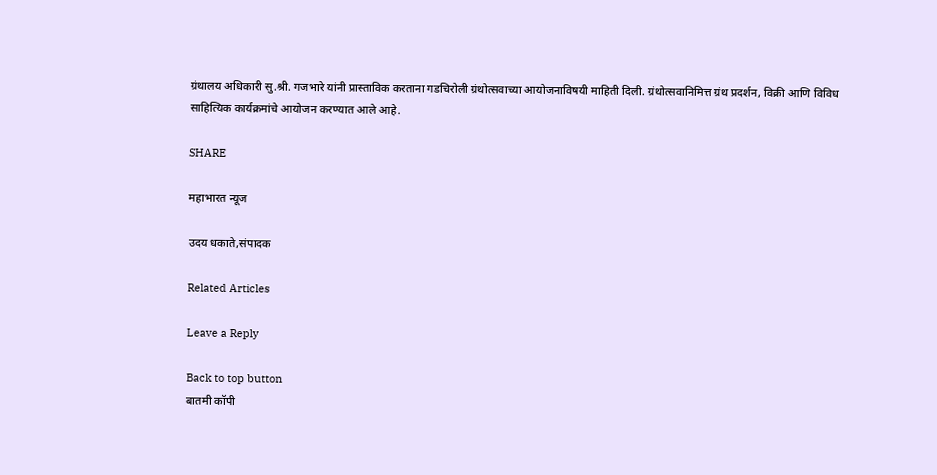ग्रंथालय अधिकारी सु.श्री. गजभारे यांनी प्रास्ताविक करताना गडचिरोली ग्रंथोत्सवाच्या आयोजनाविषयी माहिती दिली. ग्रंथोत्सवानिमित्त ग्रंथ प्रदर्शन, विक्री आणि विविध साहित्यिक कार्यक्रमांचे आयोजन करण्यात आले आहे.

SHARE

महाभारत न्यूज

उदय धकाते,संपादक

Related Articles

Leave a Reply

Back to top button
बातमी कॉपी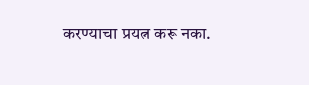करण्याचा प्रयत्न करू नका.